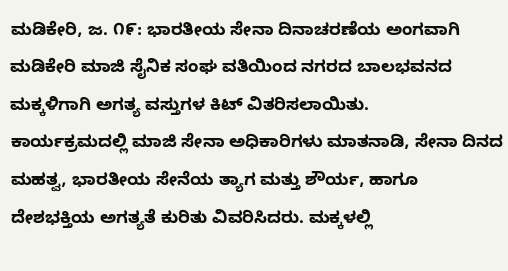ಮಡಿಕೇರಿ, ಜ. ೧೯: ಭಾರತೀಯ ಸೇನಾ ದಿನಾಚರಣೆಯ ಅಂಗವಾಗಿ ಮಡಿಕೇರಿ ಮಾಜಿ ಸೈನಿಕ ಸಂಘ ವತಿಯಿಂದ ನಗರದ ಬಾಲಭವನದ ಮಕ್ಕಳಿಗಾಗಿ ಅಗತ್ಯ ವಸ್ತುಗಳ ಕಿಟ್ ವಿತರಿಸಲಾಯಿತು.
ಕಾರ್ಯಕ್ರಮದಲ್ಲಿ ಮಾಜಿ ಸೇನಾ ಅಧಿಕಾರಿಗಳು ಮಾತನಾಡಿ, ಸೇನಾ ದಿನದ ಮಹತ್ವ, ಭಾರತೀಯ ಸೇನೆಯ ತ್ಯಾಗ ಮತ್ತು ಶೌರ್ಯ, ಹಾಗೂ ದೇಶಭಕ್ತಿಯ ಅಗತ್ಯತೆ ಕುರಿತು ವಿವರಿಸಿದರು. ಮಕ್ಕಳಲ್ಲಿ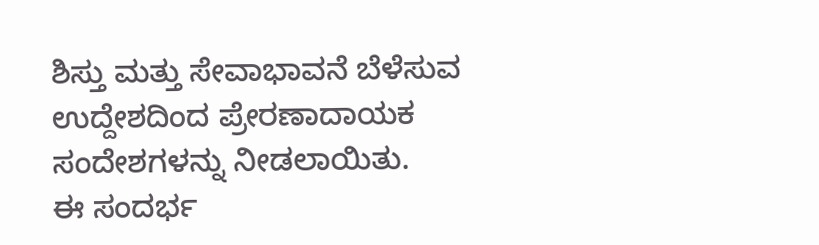ಶಿಸ್ತು ಮತ್ತು ಸೇವಾಭಾವನೆ ಬೆಳೆಸುವ ಉದ್ದೇಶದಿಂದ ಪ್ರೇರಣಾದಾಯಕ ಸಂದೇಶಗಳನ್ನು ನೀಡಲಾಯಿತು.
ಈ ಸಂದರ್ಭ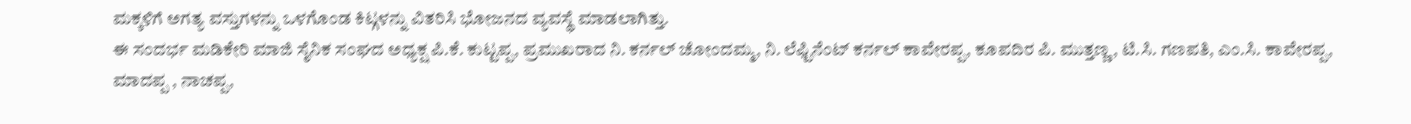ಮಕ್ಕಳಿಗೆ ಅಗತ್ಯ ವಸ್ತುಗಳನ್ನು ಒಳಗೊಂಡ ಕಿಟ್ಗಳನ್ನು ವಿತರಿಸಿ ಭೋಜನದ ವ್ಯವಸ್ಥೆ ಮಾಡಲಾಗಿತ್ತು.
ಈ ಸಂದರ್ಭ ಮಡಿಕೇರಿ ಮಾಜಿ ಸೈನಿಕ ಸಂಘದ ಅಧ್ಯಕ್ಷ ಪಿ.ಕೆ. ಕುಟ್ಟಪ್ಪ, ಪ್ರಮುಖರಾದ ನಿ. ಕರ್ನಲ್ ಚೋಂದಮ್ಮ, ನಿ. ಲೆಫ್ಟಿನೆಂಟ್ ಕರ್ನಲ್ ಕಾವೇರಪ್ಪ, ಕೂಪದಿರ ಪಿ. ಮುತ್ತಣ್ಣ, ಟಿ.ಸಿ. ಗಣಪತಿ, ಎಂ.ಸಿ. ಕಾವೇರಪ್ಪ, ಮಾದಪ್ಪ , ನಾಚಪ್ಪ,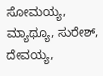ಸೋಮಯ್ಯ, ಮ್ಯಾಥ್ಯೂ, ಸುರೇಶ್, ದೇವಯ್ಯ,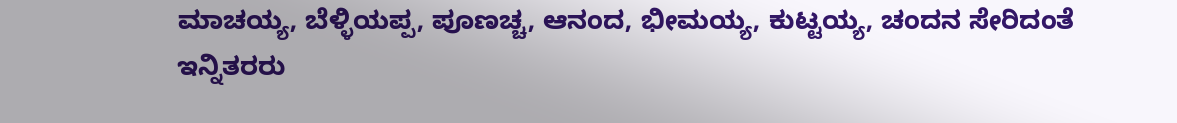ಮಾಚಯ್ಯ, ಬೆಳ್ಳಿಯಪ್ಪ, ಪೂಣಚ್ಚ, ಆನಂದ, ಭೀಮಯ್ಯ, ಕುಟ್ಟಯ್ಯ, ಚಂದನ ಸೇರಿದಂತೆ ಇನ್ನಿತರರು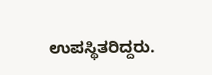ಉಪಸ್ಥಿತರಿದ್ದರು.